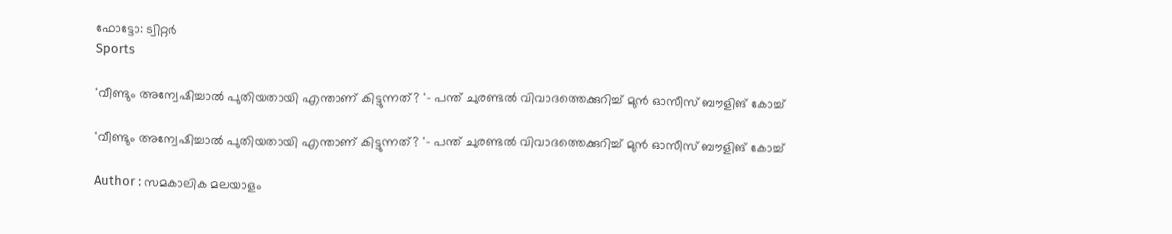ഫോട്ടോ: ട്വിറ്റർ
Sports

'വീണ്ടും അന്വേഷിച്ചാല്‍ പുതിയതായി എന്താണ് കിട്ടുന്നത്? '- പന്ത് ചുരണ്ടല്‍ വിവാദത്തെക്കുറിച്ച് മുന്‍ ഓസീസ് ബൗളിങ് കോച്ച്

'വീണ്ടും അന്വേഷിച്ചാല്‍ പുതിയതായി എന്താണ് കിട്ടുന്നത്? '- പന്ത് ചുരണ്ടല്‍ വിവാദത്തെക്കുറിച്ച് മുന്‍ ഓസീസ് ബൗളിങ് കോച്ച്

Author : സമകാലിക മലയാളം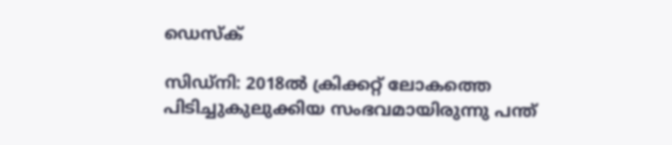ഡെസ്ക്

സിഡ്‌നി: 2018ല്‍ ക്രിക്കറ്റ് ലോകത്തെ പിടിച്ചുകുലുക്കിയ സംഭവമായിരുന്നു പന്ത്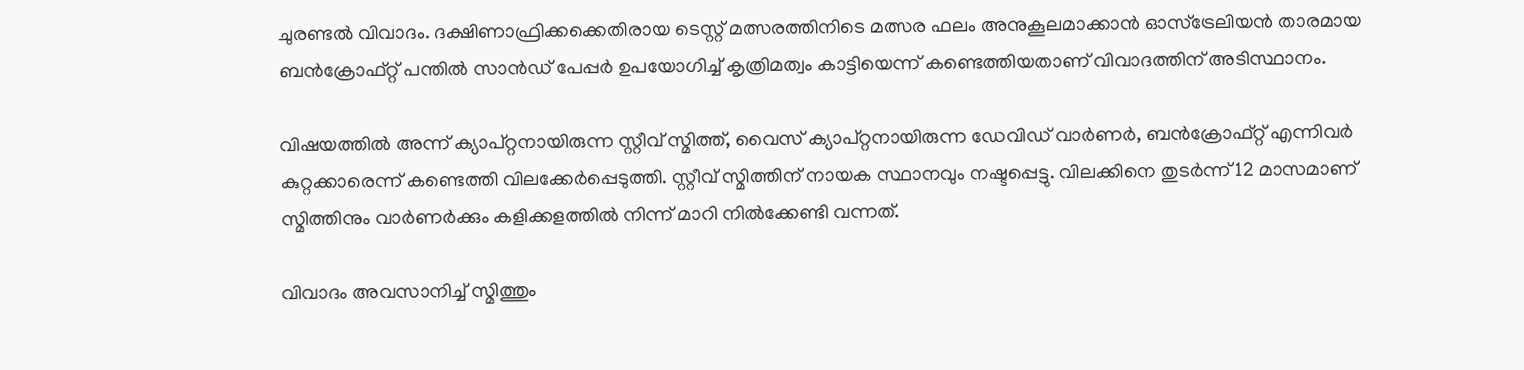ചുരണ്ടല്‍ വിവാദം. ദക്ഷിണാഫ്രിക്കക്കെതിരായ ടെസ്റ്റ് മത്സരത്തിനിടെ മത്സര ഫലം അനുകൂലമാക്കാന്‍ ഓസ്‌ട്രേലിയന്‍ താരമായ ബന്‍ക്രോഫ്റ്റ് പന്തില്‍ സാന്‍ഡ് പേപ്പര്‍ ഉപയോഗിച്ച് കൃത്രിമത്വം കാട്ടിയെന്ന് കണ്ടെത്തിയതാണ് വിവാദത്തിന് അടിസ്ഥാനം.

വിഷയത്തില്‍ അന്ന് ക്യാപ്റ്റനായിരുന്ന സ്റ്റീവ് സ്മിത്ത്, വൈസ് ക്യാപ്റ്റനായിരുന്ന ഡേവിഡ് വാര്‍ണര്‍, ബന്‍ക്രോഫ്റ്റ് എന്നിവര്‍ കുറ്റക്കാരെന്ന് കണ്ടെത്തി വിലക്കേര്‍പ്പെടുത്തി. സ്റ്റീവ് സ്മിത്തിന് നായക സ്ഥാനവും നഷ്ടപ്പെട്ടു. വിലക്കിനെ തുടര്‍ന്ന് 12 മാസമാണ് സ്മിത്തിനും വാര്‍ണര്‍ക്കും കളിക്കളത്തില്‍ നിന്ന് മാറി നില്‍ക്കേണ്ടി വന്നത്.

വിവാദം അവസാനിച്ച് സ്മിത്തും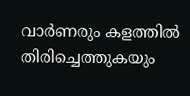വാര്‍ണരും കളത്തില്‍ തിരിച്ചെത്തുകയും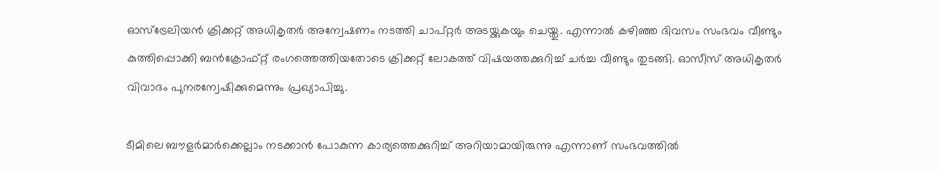ഓസ്‌ട്രേലിയന്‍ ക്രിക്കറ്റ് അധികൃതര്‍ അന്വേഷണം നടത്തി ചാപ്റ്റര്‍ അടയ്ക്കുകയും ചെയ്തു. എന്നാല്‍ കഴിഞ്ഞ ദിവസം സംഭവം വീണ്ടും കുത്തിപ്പൊക്കി ബന്‍ക്രോഫ്റ്റ് രംഗത്തെത്തിയതോടെ ക്രിക്കറ്റ് ലോകത്ത് വിഷയത്തക്കുറിച്ച് ചര്‍ച്ച വീണ്ടും തുടങ്ങി. ഓസീസ് അധികൃതര്‍ വിവാദം പുനരന്വേഷിക്കുമെന്നും പ്രഖ്യാപിച്ചു.

ടീമിലെ ബൗളര്‍മാര്‍ക്കെല്ലാം നടക്കാന്‍ പോകുന്ന കാര്യത്തെക്കുറിച്ച് അറിയാമായിരുന്നു എന്നാണ് സംഭവത്തില്‍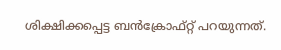ശിക്ഷിക്കപ്പെട്ട ബന്‍ക്രോഫ്റ്റ് പറയുന്നത്.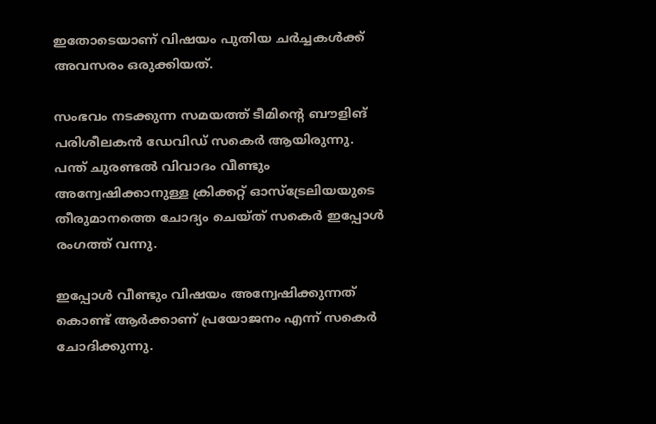ഇതോടെയാണ് വിഷയം പുതിയ ചര്‍ച്ചകള്‍ക്ക് അവസരം ഒരുക്കിയത്.

സംഭവം നടക്കുന്ന സമയത്ത് ടീമിന്റെ ബൗളിങ് പരിശീലകന്‍ ഡേവിഡ് സകെര്‍ ആയിരുന്നു. പന്ത് ചുരണ്ടല്‍ വിവാദം വീണ്ടും അന്വേഷിക്കാനുള്ള ക്രിക്കറ്റ് ഓസ്‌ട്രേലിയയുടെ തീരുമാനത്തെ ചോദ്യം ചെയ്ത് സകെര്‍ ഇപ്പോള്‍ രംഗത്ത് വന്നു.

ഇപ്പോള്‍ വീണ്ടും വിഷയം അന്വേഷിക്കുന്നത് കൊണ്ട് ആര്‍ക്കാണ് പ്രയോജനം എന്ന് സകെര്‍ ചോദിക്കുന്നു.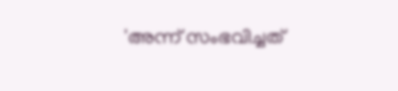'അന്ന് സംഭവിച്ചത്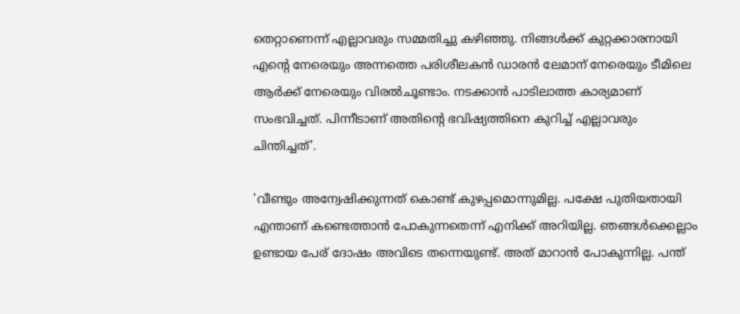തെറ്റാണെന്ന് എല്ലാവരും സമ്മതിച്ചു കഴിഞ്ഞു. നിങ്ങള്‍ക്ക് കുറ്റക്കാരനായി എന്റെ നേരെയും അന്നത്തെ പരിശീലകന്‍ ഡാരന്‍ ലേമാന് നേരെയും ടീമിലെ ആര്‍ക്ക് നേരെയും വിരല്‍ചൂണ്ടാം. നടക്കാന്‍ പാടിലാത്ത കാര്യമാണ് സംഭവിച്ചത്. പിന്നീടാണ് അതിന്റെ ഭവിഷ്യത്തിനെ കുറിച്ച് എല്ലാവരും ചിന്തിച്ചത്'.

'വീണ്ടും അന്വേഷിക്കുന്നത് കൊണ്ട് കുഴപ്പമൊന്നുമില്ല. പക്ഷേ പുതിയതായി എന്താണ് കണ്ടെത്താന്‍ പോകുന്നതെന്ന് എനിക്ക് അറിയില്ല. ഞങ്ങള്‍ക്കെല്ലാം ഉണ്ടായ പേര് ദോഷം അവിടെ തന്നെയുണ്ട്. അത് മാറാന്‍ പോകുന്നില്ല. പന്ത്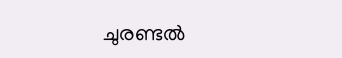ചുരണ്ടല്‍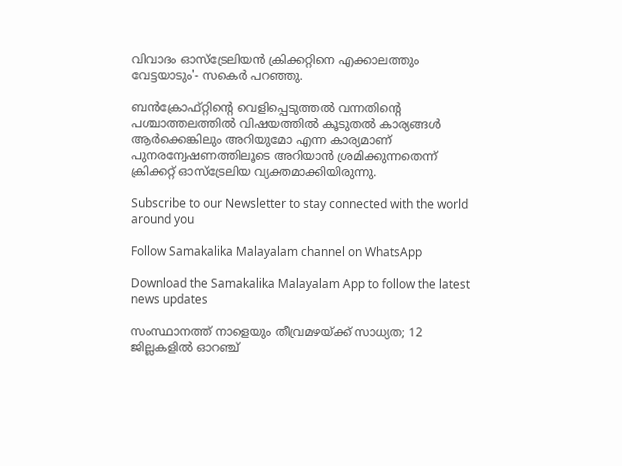വിവാദം ഓസ്‌ട്രേലിയന്‍ ക്രിക്കറ്റിനെ എക്കാലത്തും വേട്ടയാടും'- സകെര്‍ പറഞ്ഞു.

ബൻക്രോഫ്റ്റിന്റെ വെളിപ്പെടുത്തൽ വന്നതിന്റെ പശ്ചാത്തലത്തിൽ വിഷയത്തിൽ കൂടുതൽ കാര്യങ്ങൾ ആർക്കെങ്കിലും അറിയുമോ എന്ന കാര്യമാണ് പുനരന്വേഷണത്തിലൂടെ അറിയാൻ ശ്രമിക്കുന്നതെന്ന് ക്രിക്കറ്റ് ഓസ്ട്രേലിയ വ്യക്തമാക്കിയിരുന്നു.

Subscribe to our Newsletter to stay connected with the world around you

Follow Samakalika Malayalam channel on WhatsApp

Download the Samakalika Malayalam App to follow the latest news updates

സംസ്ഥാനത്ത് നാളെയും തീവ്രമഴയ്ക്ക് സാധ്യത; 12 ജില്ലകളില്‍ ഓറഞ്ച്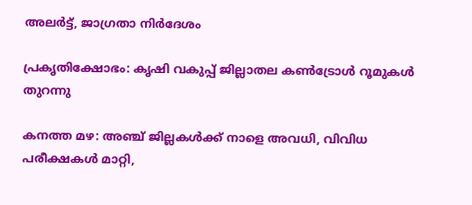അലര്‍ട്ട്, ജാഗ്രതാ നിര്‍ദേശം

പ്രകൃതിക്ഷോഭം: കൃഷി വകുപ്പ് ജില്ലാതല കൺട്രോൾ റൂമുകൾ തുറന്നു

കനത്ത മഴ: അഞ്ച് ജില്ലകൾക്ക് നാളെ അവധി, വിവിധ പരീക്ഷകൾ മാറ്റി,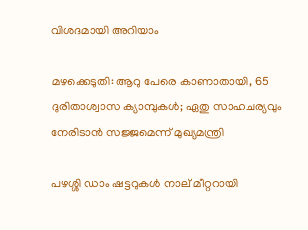വിശദമായി അറിയാം

മഴക്കെടുതി: ആറു പേരെ കാണാതായി, 65 ദുരിതാശ്വാസ ക്യാമ്പുകള്‍; ഏതു സാഹചര്യവും നേരിടാൻ സജ്ജമെന്ന് മുഖ്യമന്ത്രി

പഴശ്ശി ഡാം ഷട്ടറുകള്‍ നാല് മീറ്ററായി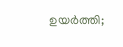ഉയര്‍ത്തി;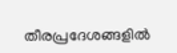തീരപ്രദേശങ്ങളില്‍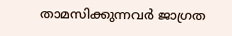താമസിക്കുന്നവര്‍ ജാഗ്രത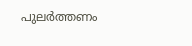പുലർത്തണം